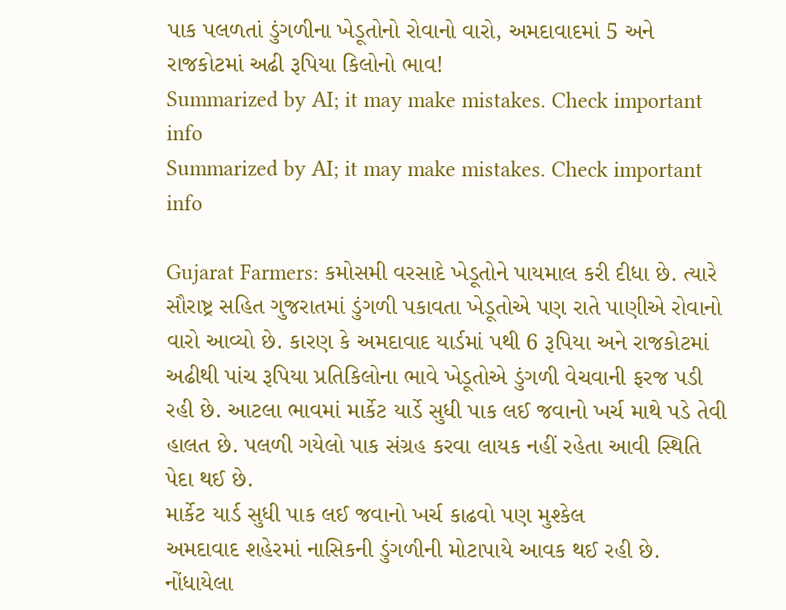પાક પલળતાં ડુંગળીના ખેડૂતોનો રોવાનો વારો, અમદાવાદમાં 5 અને રાજકોટમાં અઢી રૂપિયા કિલોનો ભાવ!
Summarized by AI; it may make mistakes. Check important info
Summarized by AI; it may make mistakes. Check important info

Gujarat Farmers: કમોસમી વરસાદે ખેડૂતોને પાયમાલ કરી દીધા છે. ત્યારે સૌરાષ્ટ્ર સહિત ગુજરાતમાં ડુંગળી પકાવતા ખેડૂતોએ પણ રાતે પાણીએ રોવાનો વારો આવ્યો છે. કારણ કે અમદાવાદ યાર્ડમાં પથી 6 રૂપિયા અને રાજકોટમાં અઢીથી પાંચ રૂપિયા પ્રતિકિલોના ભાવે ખેડૂતોએ ડુંગળી વેચવાની ફરજ પડી રહી છે. આટલા ભાવમાં માર્કેટ યાર્ડે સુધી પાક લઈ જવાનો ખર્ચ માથે પડે તેવી હાલત છે. પલળી ગયેલો પાક સંગ્રહ કરવા લાયક નહીં રહેતા આવી સ્થિતિ પેદા થઈ છે.
માર્કેટ યાર્ડ સુધી પાક લઈ જવાનો ખર્ચ કાઢવો પણ મુશ્કેલ
અમદાવાદ શહેરમાં નાસિકની ડુંગળીની મોટાપાયે આવક થઈ રહી છે. નોંધાયેલા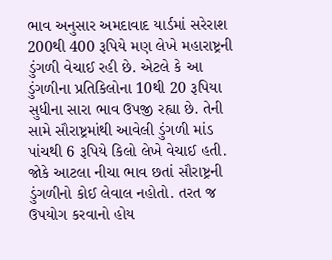ભાવ અનુસાર અમદાવાદ યાર્ડમાં સરેરાશ 200થી 400 રૂપિયે મણ લેખે મહારાષ્ટ્રની ડુંગળી વેચાઈ રહી છે. એટલે કે આ ડુંગળીના પ્રતિકિલોના 10થી 20 રૂપિયા સુધીના સારા ભાવ ઉપજી રહ્યા છે. તેની સામે સૌરાષ્ટ્રમાંથી આવેલી ડુંગળી માંડ પાંચથી 6 રૂપિયે કિલો લેખે વેચાઈ હતી. જોકે આટલા નીચા ભાવ છતાં સૌરાષ્ટ્રની ડુંગળીનો કોઈ લેવાલ નહોતો. તરત જ ઉપયોગ કરવાનો હોય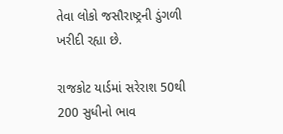તેવા લોકો જસૌરાષ્ટ્રની ડુંગળી ખરીદી રહ્યા છે.

રાજકોટ યાર્ડમાં સરેરાશ 50થી 200 સુધીનો ભાવ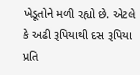ખેડૂતોને મળી રહ્યો છે. એટલે કે અઢી રૂપિયાથી દસ રૂપિયા પ્રતિ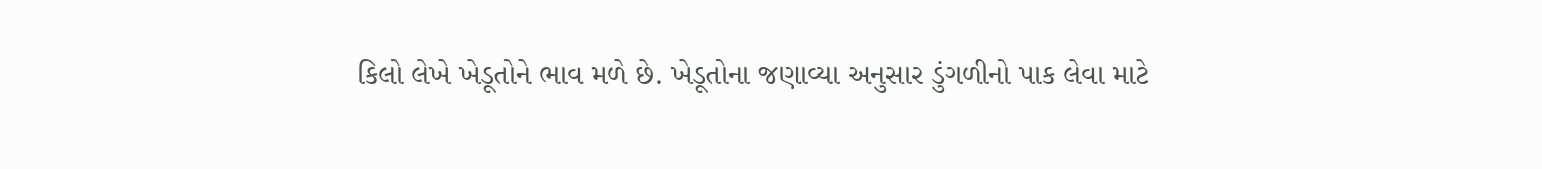કિલો લેખે ખેડૂતોને ભાવ મળે છે. ખેડૂતોના જણાવ્યા અનુસાર ડુંગળીનો પાક લેવા માટે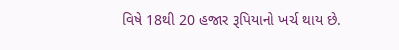વિષે 18થી 20 હજાર રૂપિયાનો ખર્ચ થાય છે.